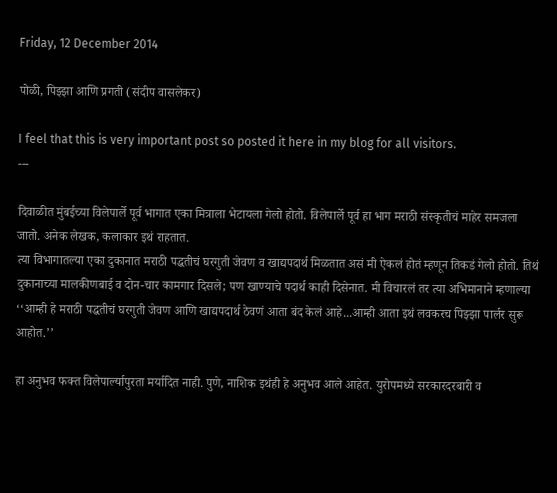Friday, 12 December 2014

पोळी, पिझ्झा आणि प्रगती (संदीप वासलेकर)

I feel that this is very important post so posted it here in my blog for all visitors.
---

दिवाळीत मुंबईच्या विलेपार्ले पूर्व भागात एका मित्राला भेटायला गेलो होतो. विलेपार्ले पूर्व हा भाग मराठी संस्कृतीचं माहेर समजला जातो. अनेक लेखक, कलाकार इथं राहतात.
त्या विभागातल्या एका दुकानात मराठी पद्धतीचं घरगुती जेवण व खाद्यपदार्थ मिळतात असं मी ऐकलं होतं म्हणून तिकडं गेलो होतो. तिथं दुकानाच्या मालकीणबाई व दोन-चार कामगार दिसले; पण खाण्याचे पदार्थ काही दिसेनात. मी विचारलं तर त्या अभिमानाने म्हणाल्या ‘‘आम्ही हे मराठी पद्धतीचं घरगुती जेवण आणि खाद्यपदार्थ ठेवणं आता बंद केलं आहे...आम्ही आता इथं लवकरच पिझ्झा पार्लर सुरू आहोत.’’

हा अनुभव फक्त विलेपार्ल्यापुरता मर्यादित नाही. पुणे, नाशिक इथंही हे अनुभव आले आहेत. युरोपमध्ये सरकारदरबारी व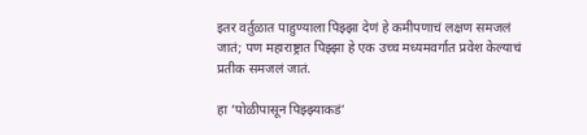इतर वर्तुळात पाहुण्याला पिझ्झा देणं हे कमीपणाचं लक्षण समजलं जातं; पण महाराष्ट्रात पिझ्झा हे एक उच्च मध्यमवर्गात प्रवेश केल्याचं प्रतीक समजलं जातं.

हा ‘पोळीपासून पिझ्झ्याकडं’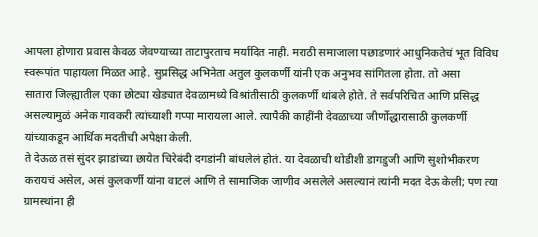आपला होणारा प्रवास केवळ जेवण्याच्या ताटापुरताच मर्यादित नाही. मराठी समाजाला पछाडणारं आधुनिकतेचं भूत विविध स्वरूपांत पाहायला मिळत आहे. सुप्रसिद्ध अभिनेता अतुल कुलकर्णी यांनी एक अनुभव सांगितला होता. तो असा
सातारा जिल्ह्यातील एका छोट्या खेड्यात देवळामध्ये विश्रांतीसाठी कुलकर्णी थांबले होते. ते सर्वपरिचित आणि प्रसिद्ध असल्यामुळं अनेक गावकरी त्यांच्याशी गप्पा मारायला आले. त्यापैकी काहींनी देवळाच्या जीर्णोद्धारासाठी कुलकर्णी यांच्याकडून आर्थिक मदतीची अपेक्षा केली.
ते देऊळ तसं सुंदर झाडांच्या छायेत चिरेबंदी दगडांनी बांधलेलं होतं. या देवळाची थोडीशी डागडुजी आणि सुशोभीकरण करायचं असेल, असं कुलकर्णी यांना वाटलं आणि ते सामाजिक जाणीव असलेले असल्यानं त्यांनी मदत देऊ केली; पण त्या ग्रामस्थांना ही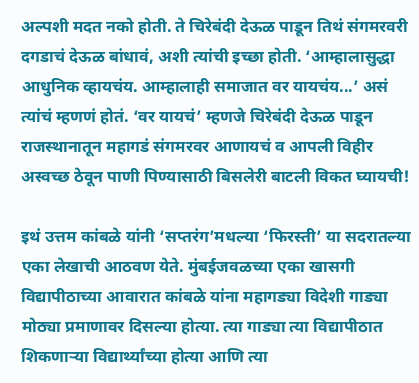अल्पशी मदत नको होती. ते चिरेबंदी देऊळ पाडून तिथं संगमरवरी दगडाचं देऊळ बांधावं, अशी त्यांची इच्छा होती. ‘आम्हालासुद्धा आधुनिक व्हायचंय. आम्हालाही समाजात वर यायचंय...’ असं त्यांचं म्हणणं होतं. ‘वर यायचं’ म्हणजे चिरेबंदी देऊळ पाडून राजस्थानातून महागडं संगमरवर आणायचं व आपली विहीर अस्वच्छ ठेवून पाणी पिण्यासाठी बिसलेरी बाटली विकत घ्यायची!

इथं उत्तम कांबळे यांनी ‘सप्तरंग’मधल्या ‘फिरस्ती’ या सदरातल्या एका लेखाची आठवण येते. मुंबईजवळच्या एका खासगी विद्यापीठाच्या आवारात कांबळे यांना महागड्या विदेशी गाड्या मोठ्या प्रमाणावर दिसल्या होत्या. त्या गाड्या त्या विद्यापीठात शिकणाऱ्या विद्यार्थ्यांच्या होत्या आणि त्या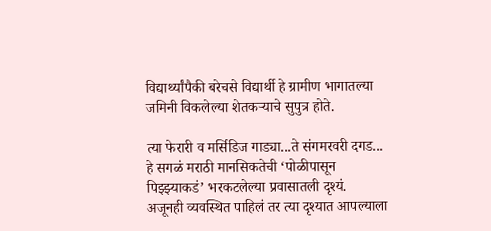विद्यार्थ्यांपैकी बरेचसे विद्यार्थी हे ग्रामीण भागातल्या जमिनी विकलेल्या शेतकऱ्याचे सुपुत्र होते.

त्या फेरारी व मर्सिडिज गाड्या...ते संगमरवरी दगड... हे सगळं मराठी मानसिकतेची ‘पोळीपासून पिझ्झ्याकडं’ भरकटलेल्या प्रवासातली दृश्‍यं.
अजूनही व्यवस्थित पाहिलं तर त्या दृश्‍यात आपल्याला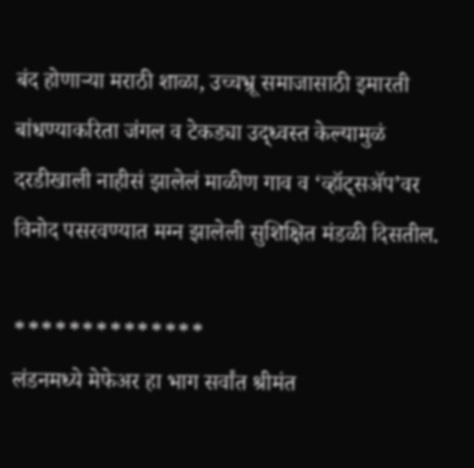बंद होणाऱ्या मराठी शाळा, उच्चभ्रू समाजासाठी इमारती बांधण्याकरिता जंगल व टेकड्या उद्‌ध्वस्त केल्यामुळं दरडीखाली नाहीसं झालेलं माळीण गाव व ‘व्हॉट्‌सॲप’वर विनोद पसरवण्यात मग्न झालेली सुशिक्षित मंडळी दिसतील.

**************
लंडनमध्ये मेफेअर हा भाग सर्वांत श्रीमंत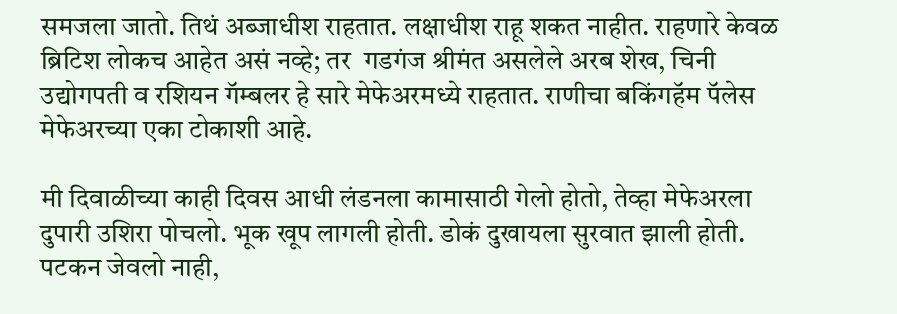समजला जातो. तिथं अब्जाधीश राहतात. लक्षाधीश राहू शकत नाहीत. राहणारे केवळ ब्रिटिश लोकच आहेत असं नव्हे; तर  गडगंज श्रीमंत असलेले अरब शेख, चिनी उद्योगपती व रशियन गॅम्बलर हे सारे मेफेअरमध्ये राहतात. राणीचा बकिंगहॅम पॅलेस मेफेअरच्या एका टोकाशी आहे.

मी दिवाळीच्या काही दिवस आधी लंडनला कामासाठी गेलो होतो, तेव्हा मेफेअरला दुपारी उशिरा पोचलो. भूक खूप लागली होती. डोकं दुखायला सुरवात झाली होती. पटकन जेवलो नाही,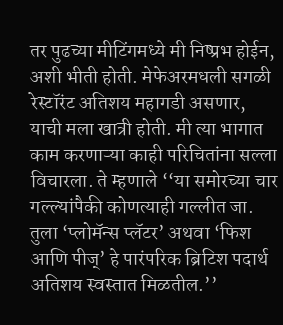तर पुढच्या मीटिंगमध्ये मी निष्प्रभ होईन, अशी भीती होती. मेफेअरमधली सगळी रेस्टॉरंट अतिशय महागडी असणार, याची मला खात्री होती. मी त्या भागात काम करणाऱ्या काही परिचितांना सल्ला विचारला. ते म्हणाले ‘‘या समोरच्या चार गल्ल्यांपैकी कोणत्याही गल्लीत जा. तुला ‘प्लोमॅन्स प्लॅटर’ अथवा ‘फिश आणि पीज्‌’ हे पारंपरिक ब्रिटिश पदार्थ अतिशय स्वस्तात मिळतील.’’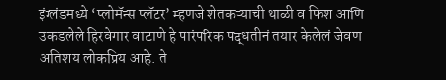इंग्लंडमध्ये ‘प्लोमॅन्स प्लॅटर’ म्हणजे शेतकऱ्याची थाळी व फिश आणि उकडलेले हिरवेगार वाटाणे हे पारंपरिक पद्धतीनं तयार केलेलं जेवण अतिशय लोकप्रिय आहे. ते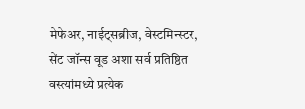मेफेअर, नाईट्‌सब्रीज, वेस्टमिन्स्टर, सेंट जॉन्स वूड अशा सर्व प्रतिष्ठित वस्त्यांमध्ये प्रत्येक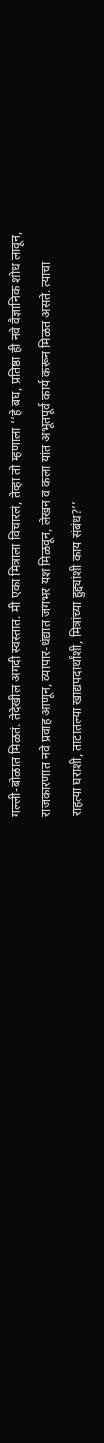गल्ली-बोळात मिळतं. तेदेखील अगदी स्वस्तात. मी एका मित्राला विचारलं, तेव्हा तो म्हणाला ‘‘हे बघ, प्रतिष्ठा ही नवे वैज्ञानिक शोध लावून, राजकारणात नवे प्रवाह आणून, व्यापार-धंद्यात जगभर यश मिळवून, लेखन व कला यांत अभूतपूर्व कार्य करून मिळत असते. त्याचा राहत्या घराशी, ताटातल्या खाद्यपदार्थांशी, मित्रांच्या हुद्द्यांशी काय संबंध?’’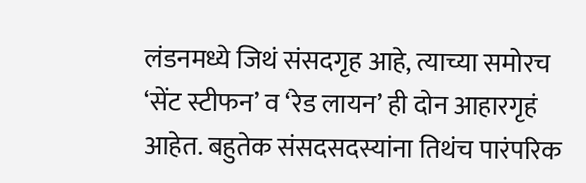लंडनमध्ये जिथं संसदगृह आहे, त्याच्या समोरच ‘सेंट स्टीफन’ व ‘रेड लायन’ ही दोन आहारगृहं आहेत. बहुतेक संसदसदस्यांना तिथंच पारंपरिक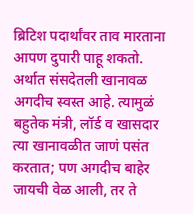ब्रिटिश पदार्थांवर ताव मारताना आपण दुपारी पाहू शकतो. अर्थात संसदेतली खानावळ अगदीच स्वस्त आहे. त्यामुळं बहुतेक मंत्री, लॉर्ड व खासदार त्या खानावळीत जाणं पसंत करतात; पण अगदीच बाहेर जायची वेळ आली, तर ते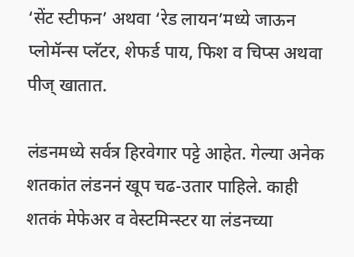‘सेंट स्टीफन’ अथवा ‘रेड लायन’मध्ये जाऊन प्लोमॅन्स प्लॅटर, शेफर्ड पाय, फिश व चिप्स अथवा पीज्‌ खातात.

लंडनमध्ये सर्वत्र हिरवेगार पट्टे आहेत. गेल्या अनेक शतकांत लंडननं खूप चढ-उतार पाहिले. काही शतकं मेफेअर व वेस्टमिन्स्टर या लंडनच्या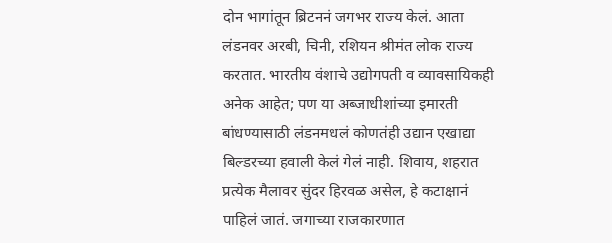दोन भागांतून ब्रिटननं जगभर राज्य केलं. आता लंडनवर अरबी, चिनी, रशियन श्रीमंत लोक राज्य करतात. भारतीय वंशाचे उद्योगपती व व्यावसायिकही अनेक आहेत; पण या अब्जाधीशांच्या इमारती बांधण्यासाठी लंडनमधलं कोणतंही उद्यान एखाद्या बिल्डरच्या हवाली केलं गेलं नाही. शिवाय, शहरात प्रत्येक मैलावर सुंदर हिरवळ असेल, हे कटाक्षानं पाहिलं जातं. जगाच्या राजकारणात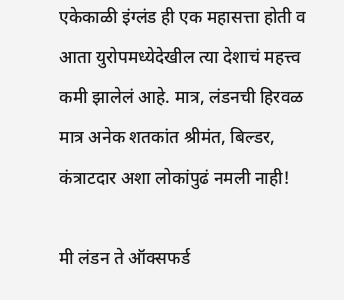एकेकाळी इंग्लंड ही एक महासत्ता होती व आता युरोपमध्येदेखील त्या देशाचं महत्त्व कमी झालेलं आहे. मात्र, लंडनची हिरवळ मात्र अनेक शतकांत श्रीमंत, बिल्डर, कंत्राटदार अशा लोकांपुढं नमली नाही!

मी लंडन ते ऑक्‍सफर्ड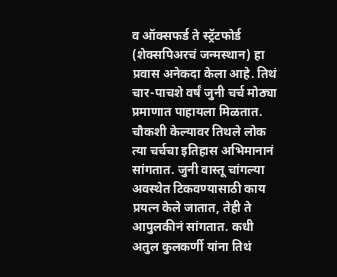व ऑक्‍सफर्ड ते स्ट्रॅटफोर्ड (शेक्‍सपिअरचं जन्मस्थान) हा प्रवास अनेकदा केला आहे. तिथं चार-पाचशे वर्षं जुनी चर्च मोठ्या प्रमाणात पाहायला मिळतात. चौकशी केल्यावर तिथले लोक त्या चर्चचा इतिहास अभिमानानं सांगतात. जुनी वास्तू चांगल्या अवस्थेत टिकवण्यासाठी काय प्रयत्न केले जातात, तेही ते आपुलकीनं सांगतात. कधी अतुल कुलकर्णी यांना तिथं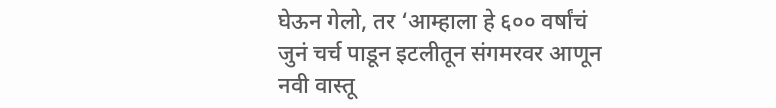घेऊन गेलो, तर ‘आम्हाला हे ६०० वर्षांचं जुनं चर्च पाडून इटलीतून संगमरवर आणून नवी वास्तू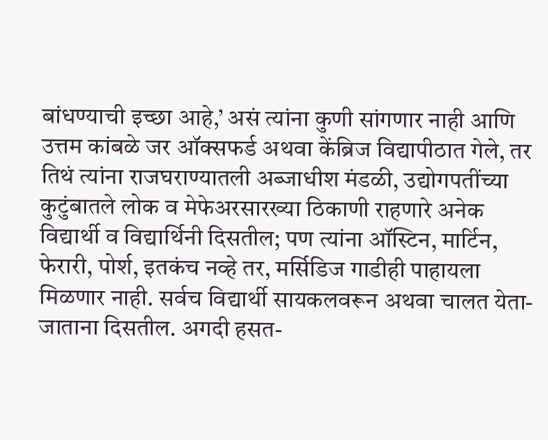बांधण्याची इच्छा आहे,’ असं त्यांना कुणी सांगणार नाही आणि उत्तम कांबळे जर ऑक्‍सफर्ड अथवा केंब्रिज विद्यापीठात गेले, तर तिथं त्यांना राजघराण्यातली अब्जाधीश मंडळी, उद्योगपतींच्या कुटुंबातले लोक व मेफेअरसारख्या ठिकाणी राहणारे अनेक विद्यार्थी व विद्यार्थिनी दिसतील; पण त्यांना ऑस्टिन, मार्टिन, फेरारी, पोर्श, इतकंच नव्हे तर, मर्सिडिज गाडीही पाहायला मिळणार नाही. सर्वच विद्यार्थी सायकलवरून अथवा चालत येता-जाताना दिसतील. अगदी हसत-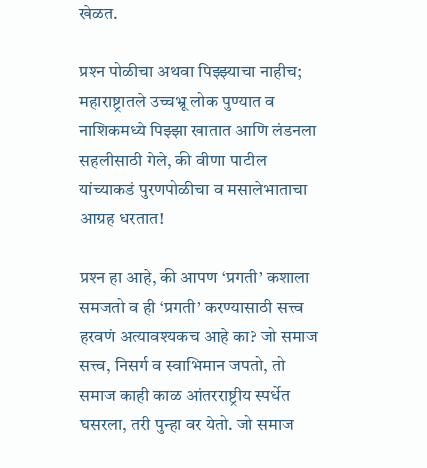खेळत.

प्रश्‍न पोळीचा अथवा पिझ्झ्याचा नाहीच; महाराष्ट्रातले उच्चभ्रू लोक पुण्यात व नाशिकमध्ये पिझ्झा खातात आणि लंडनला सहलीसाठी गेले, की वीणा पाटील यांच्याकडं पुरणपोळीचा व मसालेभाताचा आग्रह धरतात!

प्रश्‍न हा आहे, की आपण ‘प्रगती’ कशाला  समजतो व ही ‘प्रगती’ करण्यासाठी सत्त्व हरवणं अत्यावश्‍यकच आहे का? जो समाज सत्त्व, निसर्ग व स्वाभिमान जपतो, तो समाज काही काळ आंतरराष्ट्रीय स्पर्धेत घसरला, तरी पुन्हा वर येतो. जो समाज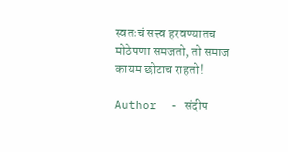स्वतःचं सत्त्व हरवण्यातच मोठेपणा समजतो, तो समाज कायम छोटाच राहतो!

Author  - संदीप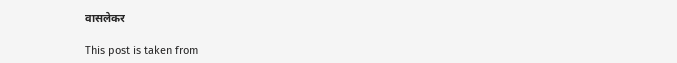वासलेकर

This post is taken from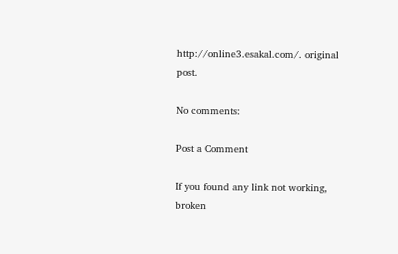http://online3.esakal.com/. original post.

No comments:

Post a Comment

If you found any link not working, broken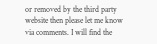or removed by the third party website then please let me know via comments. I will find the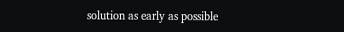solution as early as possible